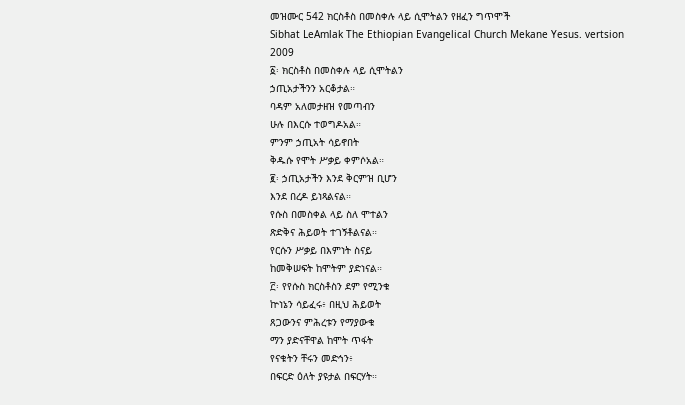መዝሙር 542 ክርስቶስ በመስቀሉ ላይ ሲሞትልን የዘፈን ግጥሞች
Sibhat LeAmlak The Ethiopian Evangelical Church Mekane Yesus. vertsion 2009
፩፡ ክርስቶስ በመስቀሉ ላይ ሲሞትልን
ኃጢአታችንን አርቆታል።
ባዳም አለመታዘዝ የመጣብን
ሁሉ በእርሱ ተወግዶአል።
ምንም ኃጢአት ሳይኖበት
ቅዱሱ የሞት ሥቃይ ቀምሶአል።
፪፡ ኃጢአታችን እንደ ቅርምዝ ቢሆን
እንደ በረዶ ይነጻልናል።
የሱስ በመስቀል ላይ ስለ ሞተልን
ጽድቅና ሕይወት ተገኝቶልናል።
የርሱን ሥቃይ በእምነት ስናይ
ከመቅሠፍት ከሞትም ያድነናል።
፫፡ የየሱስ ክርስቶስን ደም የሚንቁ
ኵነኔን ሳይፈሩ፥ በዚህ ሕይወት
ጸጋውንና ምሕረቱን የማያውቁ
ማን ያድናቸዋል ከሞት ጥፋት
የናቁትን ቸሩን መድኅን፥
በፍርድ ዕለት ያዩታል በፍርሃት።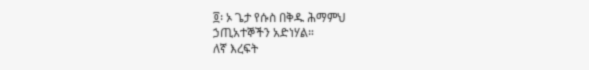፬፡ ኦ ጌታ የሱስ በቅዱ ሕማምህ
ኃጢአተኞችን አድነሃል።
ለኛ እረፍት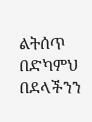ልትሰጥ በድካምህ
በደላችንን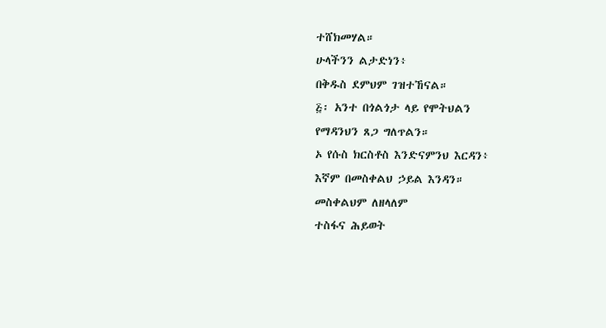ተሸክመሃል።
ሁላችንን ልታድነን፥
በቅዱስ ደምህም ገዝተኸናል።
፭፡ አንተ በጎልጎታ ላይ የሞትህልን
የማዳንህን ጸጋ ግለጥልን።
ኦ የሱስ ክርስቶስ እንድናምንህ እርዳን፥
እኛም በመስቀልህ ኃይል እንዳን።
መስቀልህም ለዘላለም
ተስፋና ሕይወት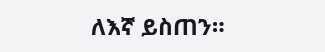ለእኛ ይስጠን።